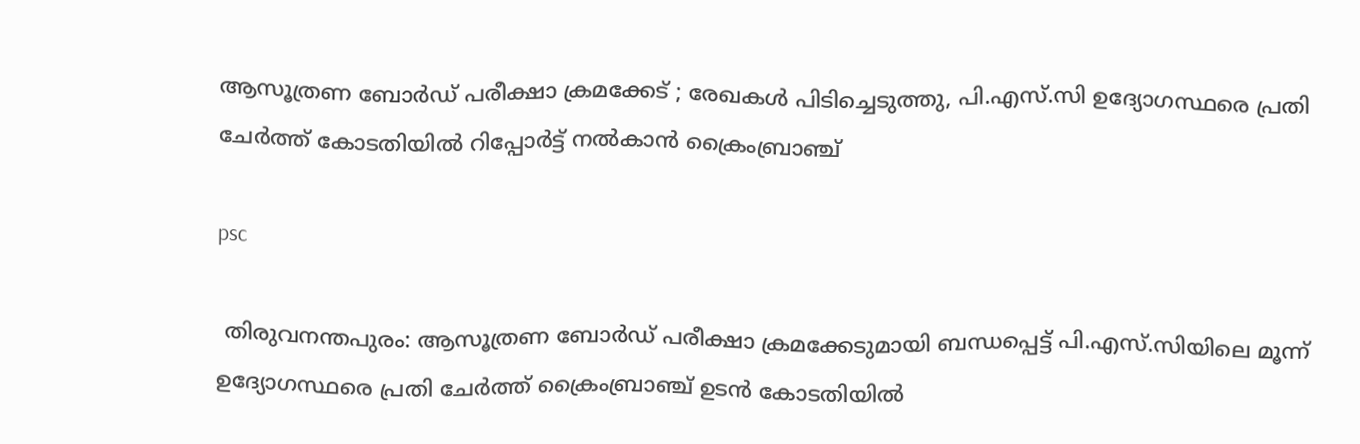ആസൂത്രണ ബോർഡ് പരീക്ഷാ ക്രമക്കേട് ; രേഖകൾ പിടിച്ചെടുത്തു, പി.എസ്.സി ഉദ്യോഗസ്ഥരെ പ്രതി ചേർത്ത് കോടതിയിൽ റിപ്പോർട്ട് നൽകാൻ ക്രൈംബ്രാഞ്ച്

psc

 തിരുവനന്തപുരം: ആസൂത്രണ ബോർഡ് പരീക്ഷാ ക്രമക്കേടുമായി ബന്ധപ്പെട്ട് പി.എസ്‌.സിയിലെ മൂന്ന് ഉദ്യോഗസ്ഥരെ പ്രതി ചേർത്ത് ക്രൈംബ്രാഞ്ച് ഉടൻ കോടതിയിൽ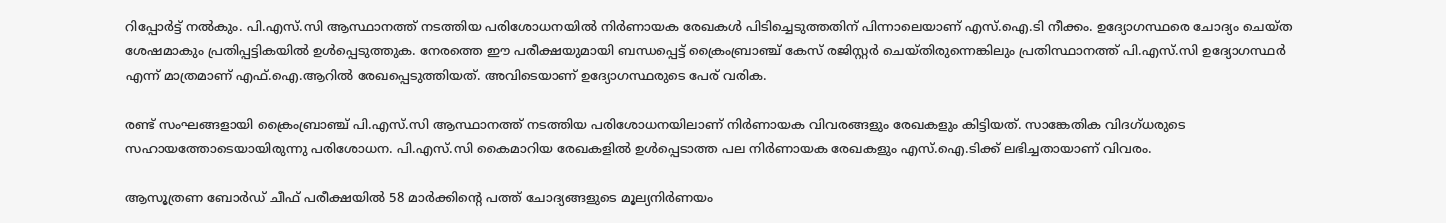റിപ്പോർട്ട് നൽകും. പി.എസ്.സി ആസ്ഥാനത്ത് നടത്തിയ പരിശോധനയിൽ നിർണായക രേഖകൾ പിടിച്ചെടുത്തതിന് പിന്നാലെയാണ് എസ്.ഐ.ടി നീക്കം. ഉദ്യോഗസ്ഥരെ ചോദ്യം ചെയ്ത ശേഷമാകും പ്രതിപ്പട്ടികയിൽ ഉൾപ്പെടുത്തുക. നേരത്തെ ഈ പരീക്ഷയുമായി ബന്ധപ്പെട്ട് ക്രൈംബ്രാഞ്ച് കേസ് രജിസ്റ്റർ ചെയ്തിരുന്നെങ്കിലും പ്രതിസ്ഥാനത്ത് പി.എസ്.സി ഉദ്യോഗസ്ഥർ എന്ന് മാത്രമാണ് എഫ്.ഐ.ആറിൽ രേഖപ്പെടുത്തിയത്. അവിടെയാണ് ഉദ്യോഗസ്ഥരുടെ പേര് വരിക.

രണ്ട് സംഘങ്ങളായി ക്രൈംബ്രാഞ്ച് പി.എസ്.സി ആസ്ഥാനത്ത് നടത്തിയ പരിശോധനയിലാണ് നിർണായക വിവരങ്ങളും രേഖകളും കിട്ടിയത്. സാങ്കേതിക വിദഗ്ധരുടെ സഹായത്തോടെയായിരുന്നു പരിശോധന. പി.എസ്.സി കൈമാറിയ രേഖകളിൽ ഉൾപ്പെടാത്ത പല നിർണായക രേഖകളും എസ്.ഐ.ടിക്ക് ലഭിച്ചതായാണ് വിവരം.

ആസൂത്രണ ബോർഡ് ചീഫ് പരീക്ഷയിൽ 58 മാർക്കിന്‍റെ പത്ത് ചോദ്യങ്ങളുടെ മൂല്യനിർണയം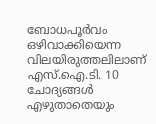ബോധപൂർവം ഒഴിവാക്കിയെന്ന വിലയിരുത്തലിലാണ് എസ്.ഐ.ടി. 10 ചോദ്യങ്ങൾ എഴുതാതെയും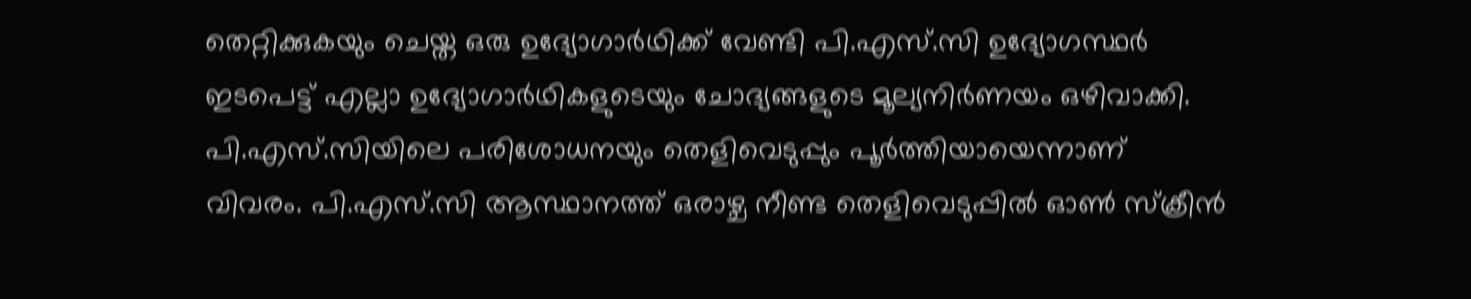തെറ്റിക്കുകയും ചെയ്ത ഒരു ഉദ്യോഗാർഥിക്ക് വേണ്ടി പി.എസ്.സി ഉദ്യോഗസ്ഥർ ഇടപെട്ട് എല്ലാ ഉദ്യോഗാർഥികളുടെയും ചോദ്യങ്ങളുടെ മൂല്യനിർണയം ഒഴിവാക്കി. പി.എസ്.സിയിലെ പരിശോധനയും തെളിവെടുപ്പും പൂർത്തിയായെന്നാണ് വിവരം. പി.എസ്‌.സി ആസ്ഥാനത്ത് ഒരാഴ്ച നീണ്ട തെളിവെടുപ്പിൽ ഓൺ സ്ക്രീൻ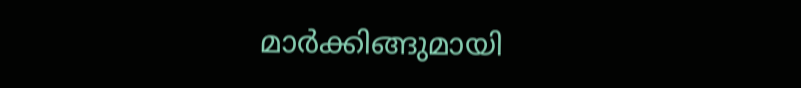മാർക്കിങ്ങുമായി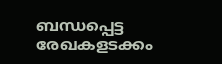ബന്ധപ്പെട്ട രേഖകളടക്കം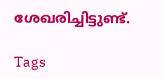ശേഖരിച്ചിട്ടുണ്ട്.

Tags